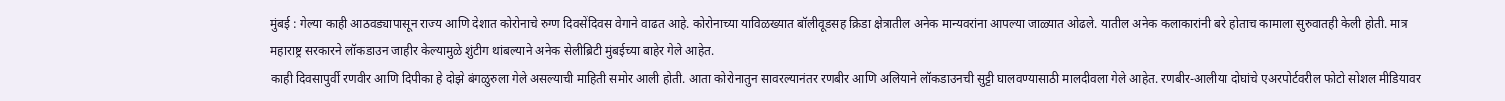मुंबई : गेल्या काही आठवड्यापासून राज्य आणि देशात कोरोनाचे रुग्ण दिवसेंदिवस वेगाने वाढत आहे. कोरोनाच्या याविळख्यात बॉलीवूडसह क्रिडा क्षेत्रातील अनेक मान्यवरांना आपल्या जाळ्यात ओढले. यातील अनेक कलाकारांनी बरे होताच कामाला सुरुवातही केली होती. मात्र महाराष्ट्र सरकारने लॉकडाउन जाहीर केल्यामुळे शुंटीग थांबल्याने अनेक सेलीब्रिटी मुंबईच्या बाहेर गेले आहेत.
काही दिवसापुर्वी रणवीर आणि दिपीका हे दोझे बंगळुरुला गेले असल्याची माहिती समोर आली होती. आता कोरोनातुन सावरल्यानंतर रणबीर आणि अलियाने लॉकडाउनची सुट्टी घालवण्यासाठी मालदीवला गेले आहेत. रणबीर-आलीया दोघांचे एअरपोर्टवरील फोटो सोशल मीडियावर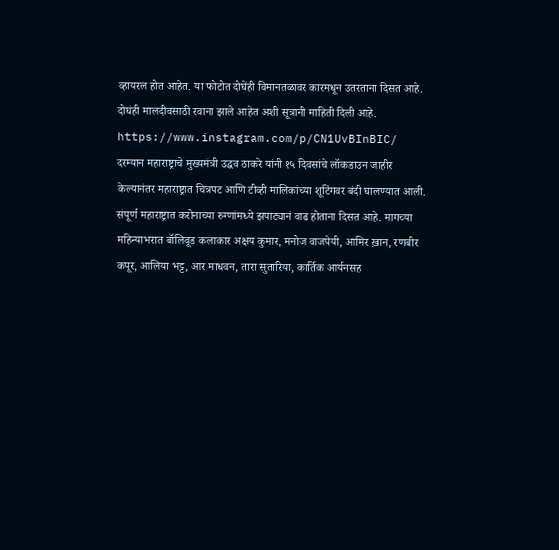व्हायरल होत आहेत. या फोटोत दोघेंही विमानतळावर कारमधून उतरताना दिसत आहे. दोघंही मालदीवसाठी रवाना झाले आहेत अशी सूत्रानी माहिती दिली आहे.
https://www.instagram.com/p/CN1UvBInBIC/
दरम्यान महाराष्ट्राचे मुख्यमंत्री उद्धव ठाकरे यांनी १५ दिवसांचे लॉकडाउन जाहीर केल्यानंतर महाराष्ट्रात चित्रपट आणि टीव्ही मालिकांच्या शूटिंगवर बंदी घालण्यात आली. संपूर्ण महाराष्ट्रात करोनाच्या रुग्णांमध्ये झपाट्यानं वाढ होताना दिसत आहे. मागच्या महिन्याभरात बॉलिवूड कलाकार अक्षय कुमार, मनोज वाजपेयी, आमिर ख़ान, रणबीर कपूर, आलिया भट्ट, आर माधवन, तारा सुतारिया, कार्तिक आर्यनसह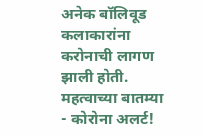अनेक बॉलिवूड कलाकारांना करोनाची लागण झाली होती.
महत्वाच्या बातम्या
- कोरोना अलर्ट!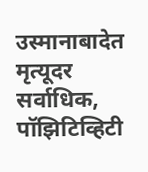उस्मानाबादेत मृत्यूदर सर्वाधिक, पॉझिटिव्हिटी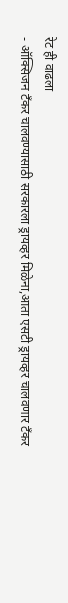रेट ही वाढला
- ऑक्सिजन टँकर चालवण्यासाठी सरकारला ड्रायव्हर मिळेना,आता एसटी ड्रायव्हर चालवणार टँकर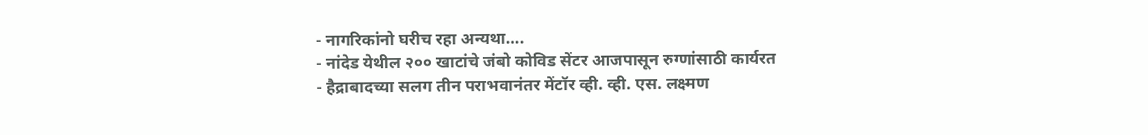- नागरिकांनो घरीच रहा अन्यथा….
- नांदेड येथील २०० खाटांचे जंबो कोविड सेंटर आजपासून रुग्णांसाठी कार्यरत
- हैद्राबादच्या सलग तीन पराभवानंतर मेंटॉर व्ही. व्ही. एस. लक्ष्मण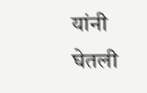यांनी घेतली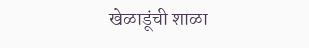खेळाडूंची शाळा